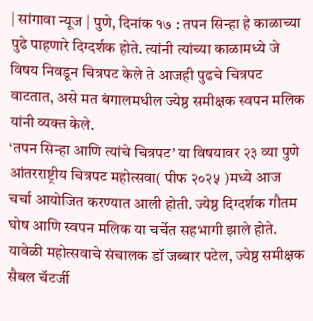| सांगावा न्यूज | पुणे, दिनांक १७ : तपन सिन्हा हे काळाच्या पुढे पाहणारे दिग्दर्शक होते. त्यांनी त्यांच्या काळामध्ये जे विषय निवडून चित्रपट केले ते आजही पुढचे चित्रपट वाटतात, असे मत बंगालमधील ज्येष्ठ समीक्षक स्वपन मलिक यांनी व्यक्त केले.
‘तपन सिन्हा आणि त्यांचे चित्रपट’ या विषयावर २३ व्या पुणे आंतरराष्ट्रीय चित्रपट महोत्सवा( पीफ २०२५ )मध्ये आज चर्चा आयोजित करण्यात आली होती. ज्येष्ठ दिग्दर्शक गौतम घोष आणि स्वपन मलिक या चर्चेत सहभागी झाले होते. यावेळी महोत्सवाचे संचालक डॉ जब्बार पटेल, ज्येष्ठ समीक्षक सैबल चॅटर्जी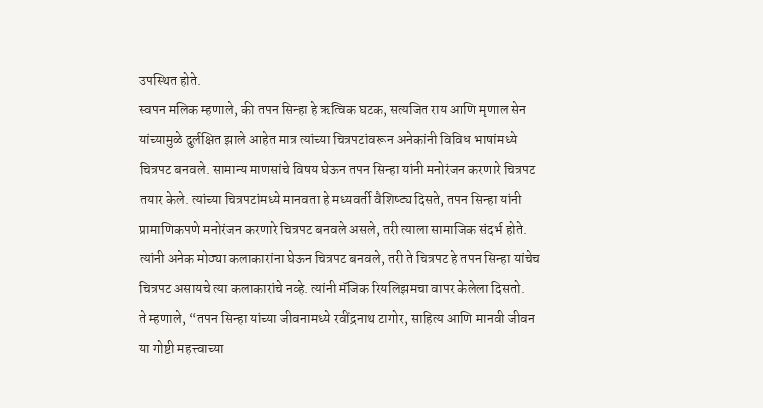उपस्थित होते.
स्वपन मलिक म्हणाले, की तपन सिन्हा हे ऋत्विक घटक, सत्यजित राय आणि मृणाल सेन यांच्यामुळे दुर्लक्षित झाले आहेत मात्र त्यांच्या चित्रपटांवरून अनेकांनी विविध भाषांमध्ये चित्रपट बनवले. सामान्य माणसांचे विषय घेऊन तपन सिन्हा यांनी मनोरंजन करणारे चित्रपट तयार केले. त्यांच्या चित्रपटांमध्ये मानवता हे मध्यवर्ती वैशिष्ट्य दिसते, तपन सिन्हा यांनी प्रामाणिकपणे मनोरंजन करणारे चित्रपट बनवले असले, तरी त्याला सामाजिक संदर्भ होते. त्यांनी अनेक मोठ्या कलाकारांना घेऊन चित्रपट बनवले, तरी ते चित्रपट हे तपन सिन्हा यांचेच चित्रपट असायचे त्या कलाकारांचे नव्हे. त्यांनी मॅजिक रियलिझमचा वापर केलेला दिसतो.
ते म्हणाले, “तपन सिन्हा यांच्या जीवनामध्ये रवींद्रनाथ टागोर, साहित्य आणि मानवी जीवन या गोष्टी महत्त्वाच्या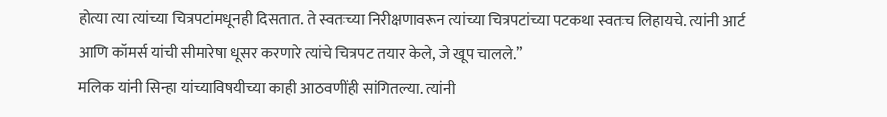होत्या त्या त्यांच्या चित्रपटांमधूनही दिसतात. ते स्वतःच्या निरीक्षणावरून त्यांच्या चित्रपटांच्या पटकथा स्वतःच लिहायचे. त्यांनी आर्ट आणि कॉमर्स यांची सीमारेषा धूसर करणारे त्यांचे चित्रपट तयार केले, जे खूप चालले.”
मलिक यांनी सिन्हा यांच्याविषयीच्या काही आठवणींही सांगितल्या. त्यांनी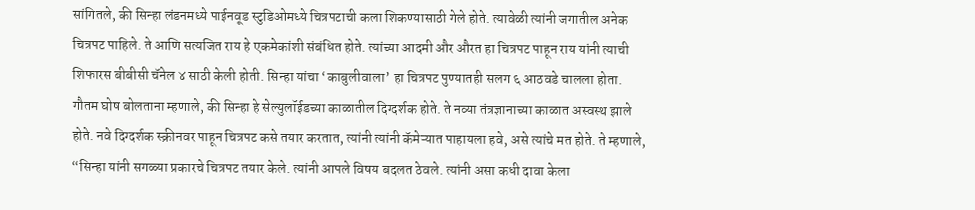सांगितले, की सिन्हा लंडनमध्ये पाईनवूड स्टुडिओमध्ये चित्रपटाची कला शिकण्यासाठी गेले होते. त्यावेळी त्यांनी जगातील अनेक चित्रपट पाहिले. ते आणि सत्यजित राय हे एकमेकांशी संबंधित होते. त्यांच्या आदमी और औरत हा चित्रपट पाहून राय यांनी त्याची शिफारस बीबीसी चॅनेल ४ साठी केली होती. सिन्हा यांचा ‘काबुलीवाला’ हा चित्रपट पुण्यातही सलग ६ आठवडे चालला होता.
गौतम घोष बोलताना म्हणाले, की सिन्हा हे सेल्युलॉईडच्या काळातील दिग्दर्शक होते. ते नव्या तंत्रज्ञानाच्या काळात अस्वस्थ झाले होते. नवे दिग्दर्शक स्क्रीनवर पाहून चित्रपट कसे तयार करतात, त्यांनी त्यांनी कॅमेऱ्यात पाहायला हवे, असे त्यांचे मत होते. ते म्हणाले, “सिन्हा यांनी सगळ्या प्रकारचे चित्रपट तयार केले. त्यांनी आपले विषय बदलत ठेवले. त्यांनी असा कधी दावा केला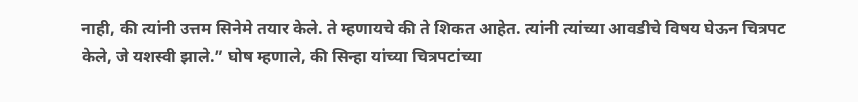नाही, की त्यांनी उत्तम सिनेमे तयार केले. ते म्हणायचे की ते शिकत आहेत. त्यांनी त्यांच्या आवडीचे विषय घेऊन चित्रपट केले, जे यशस्वी झाले.” घोष म्हणाले, की सिन्हा यांच्या चित्रपटांच्या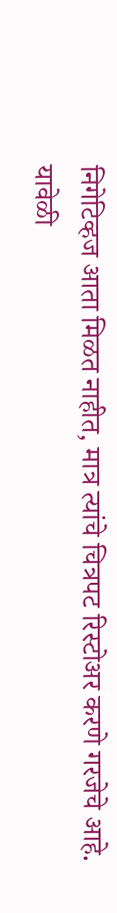निगेटिव्हज आता मिळत नाहीत, मात्र त्यांचे चित्रपट रिस्टोअर करणे गरजेचे आहे.
यावेळी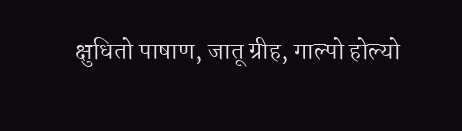क्षुधितो पाषाण, जातू ग्रीह, गाल्पो होल्यो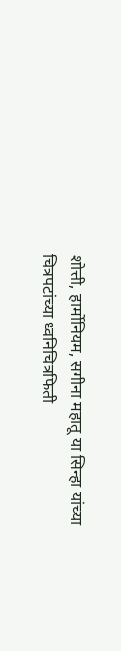शोत्ती, हार्मोनियम, सगीना महातू या सिन्हा यांच्या चित्रपटांच्या ध्वनिचित्रफिती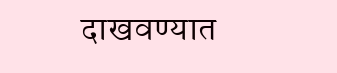दाखवण्यात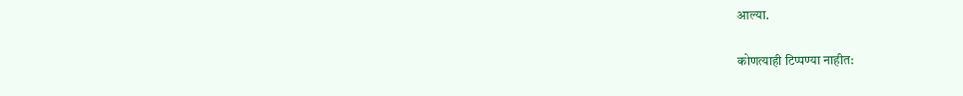आल्या.

कोणत्याही टिप्पण्या नाहीत: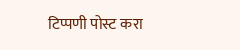टिप्पणी पोस्ट करा